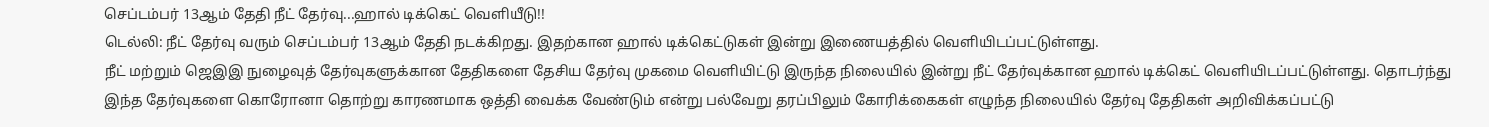செப்டம்பர் 13ஆம் தேதி நீட் தேர்வு...ஹால் டிக்கெட் வெளியீடு!!
டெல்லி: நீட் தேர்வு வரும் செப்டம்பர் 13ஆம் தேதி நடக்கிறது. இதற்கான ஹால் டிக்கெட்டுகள் இன்று இணையத்தில் வெளியிடப்பட்டுள்ளது.
நீட் மற்றும் ஜெஇஇ நுழைவுத் தேர்வுகளுக்கான தேதிகளை தேசிய தேர்வு முகமை வெளியிட்டு இருந்த நிலையில் இன்று நீட் தேர்வுக்கான ஹால் டிக்கெட் வெளியிடப்பட்டுள்ளது. தொடர்ந்து இந்த தேர்வுகளை கொரோனா தொற்று காரணமாக ஒத்தி வைக்க வேண்டும் என்று பல்வேறு தரப்பிலும் கோரிக்கைகள் எழுந்த நிலையில் தேர்வு தேதிகள் அறிவிக்கப்பட்டு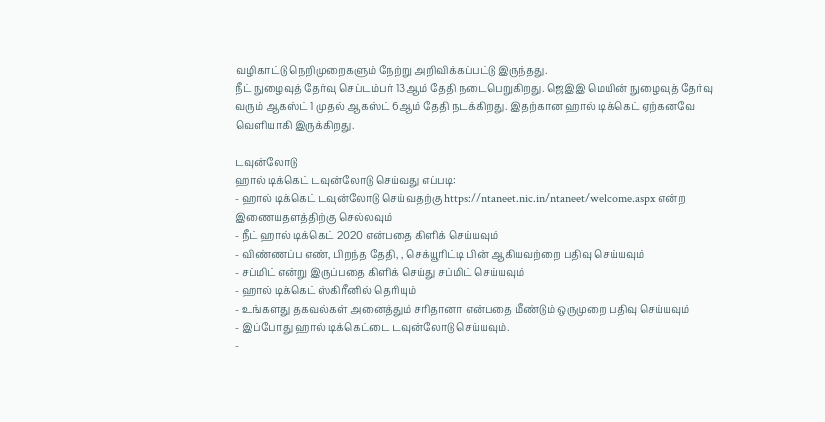வழிகாட்டு நெறிமுறைகளும் நேற்று அறிவிக்கப்பட்டு இருந்தது.
நீட் நுழைவுத் தேர்வு செப்டம்பர் 13ஆம் தேதி நடைபெறுகிறது. ஜெஇஇ மெயின் நுழைவுத் தேர்வு வரும் ஆகஸ்ட் 1 முதல் ஆகஸ்ட் 6ஆம் தேதி நடக்கிறது. இதற்கான ஹால் டிக்கெட் ஏற்கனவே வெளியாகி இருக்கிறது.

டவுன்லோடு
ஹால் டிக்கெட் டவுன்லோடு செய்வது எப்படி:
- ஹால் டிக்கெட் டவுன்லோடு செய்வதற்கு https://ntaneet.nic.in/ntaneet/welcome.aspx என்ற இணையதளத்திற்கு செல்லவும்
- நீட் ஹால் டிக்கெட் 2020 என்பதை கிளிக் செய்யவும்
- விண்ணப்ப எண், பிறந்த தேதி, , செக்யூரிட்டி பின் ஆகியவற்றை பதிவு செய்யவும்
- சப்மிட் என்று இருப்பதை கிளிக் செய்து சப்மிட் செய்யவும்
- ஹால் டிக்கெட் ஸ்கிரீனில் தெரியும்
- உங்களது தகவல்கள் அனைத்தும் சரிதானா என்பதை மீண்டும் ஒருமுறை பதிவு செய்யவும்
- இப்போது ஹால் டிக்கெட்டை டவுன்லோடு செய்யவும்.
-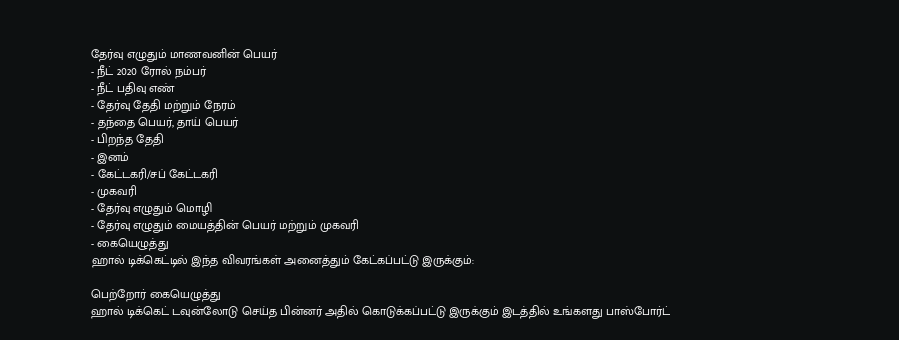தேர்வு எழுதும் மாணவனின் பெயர்
- நீட் 2020 ரோல் நம்பர்
- நீட் பதிவு எண்
- தேர்வு தேதி மற்றும் நேரம்
- தந்தை பெயர், தாய் பெயர்
- பிறந்த தேதி
- இனம்
- கேட்டகரி/சப் கேட்டகரி
- முகவரி
- தேர்வு எழுதும் மொழி
- தேர்வு எழுதும் மையத்தின் பெயர் மற்றும் முகவரி
- கையெழுத்து
ஹால் டிக்கெட்டில் இந்த விவரங்கள் அனைத்தும் கேட்கப்பட்டு இருக்கும்:

பெற்றோர் கையெழுத்து
ஹால் டிக்கெட் டவுன்லோடு செய்த பின்னர் அதில் கொடுக்கப்பட்டு இருக்கும் இடத்தில் உங்களது பாஸ்போர்ட்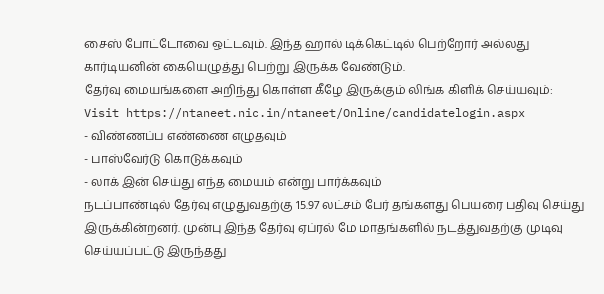சைஸ் போட்டோவை ஒட்டவும். இந்த ஹால் டிக்கெட்டில் பெற்றோர் அல்லது கார்டியனின் கையெழுத்து பெற்று இருக்க வேண்டும்.
தேர்வு மையங்களை அறிந்து கொள்ள கீழே இருக்கும் லிங்க கிளிக் செய்யவும்:
Visit https://ntaneet.nic.in/ntaneet/Online/candidatelogin.aspx
- விண்ணப்ப எண்ணை எழுதவும்
- பாஸ்வேர்டு கொடுக்கவும்
- லாக் இன் செய்து எந்த மையம் என்று பார்க்கவும்
நடப்பாண்டில் தேர்வு எழுதுவதற்கு 15.97 லட்சம் பேர் தங்களது பெயரை பதிவு செய்து இருக்கின்றனர். முன்பு இந்த தேர்வு ஏப்ரல் மே மாதங்களில் நடத்துவதற்கு முடிவு செய்யப்பட்டு இருந்தது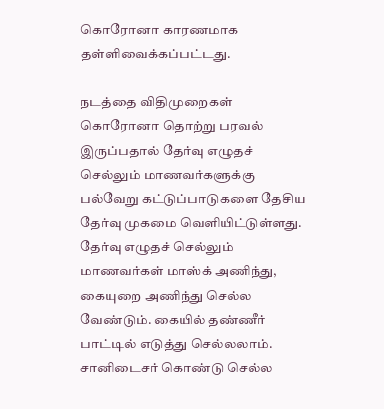கொரோனா காரணமாக தள்ளிவைக்கப்பட்டது.

நடத்தை விதிமுறைகள்
கொரோனா தொற்று பரவல் இருப்பதால் தேர்வு எழுதச் செல்லும் மாணவர்களுக்கு பல்வேறு கட்டுப்பாடுகளை தேசிய தேர்வு முகமை வெளியிட்டுள்ளது. தேர்வு எழுதச் செல்லும் மாணவர்கள் மாஸ்க் அணிந்து, கையுறை அணிந்து செல்ல வேண்டும். கையில் தண்ணீர் பாட்டில் எடுத்து செல்லலாம். சானிடைசர் கொண்டு செல்ல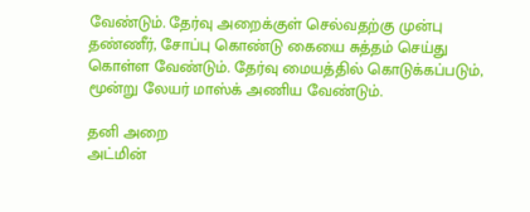வேண்டும். தேர்வு அறைக்குள் செல்வதற்கு முன்பு தண்ணீர், சோப்பு கொண்டு கையை சுத்தம் செய்து கொள்ள வேண்டும். தேர்வு மையத்தில் கொடுக்கப்படும், மூன்று லேயர் மாஸ்க் அணிய வேண்டும்.

தனி அறை
அட்மின்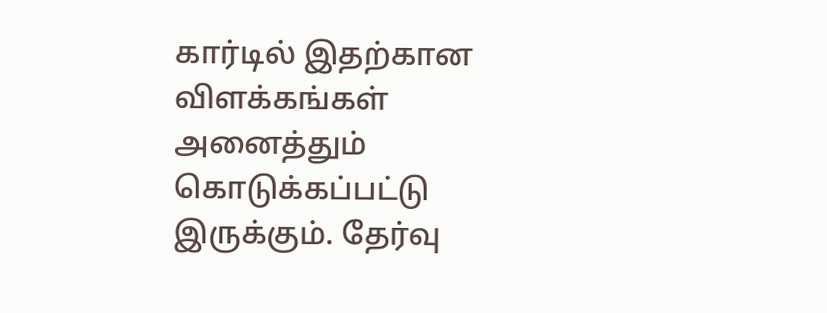கார்டில் இதற்கான விளக்கங்கள் அனைத்தும் கொடுக்கப்பட்டு இருக்கும். தேர்வு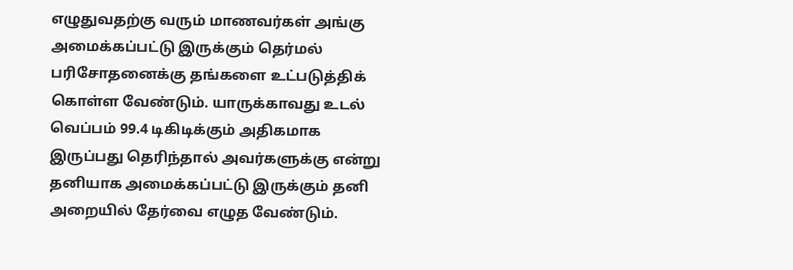எழுதுவதற்கு வரும் மாணவர்கள் அங்கு அமைக்கப்பட்டு இருக்கும் தெர்மல் பரிசோதனைக்கு தங்களை உட்படுத்திக் கொள்ள வேண்டும். யாருக்காவது உடல் வெப்பம் 99.4 டிகிடிக்கும் அதிகமாக இருப்பது தெரிந்தால் அவர்களுக்கு என்று தனியாக அமைக்கப்பட்டு இருக்கும் தனி அறையில் தேர்வை எழுத வேண்டும்.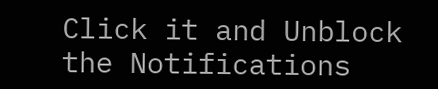Click it and Unblock the Notifications